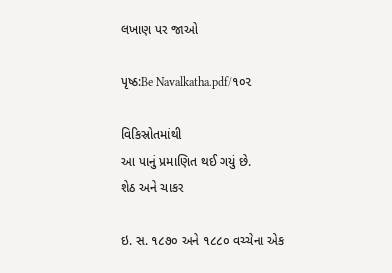લખાણ પર જાઓ

પૃષ્ઠ:Be Navalkatha.pdf/૧૦૨

વિકિસ્રોતમાંથી
આ પાનું પ્રમાણિત થઈ ગયું છે.
શેઠ અને ચાકર

ઇ. સ. ૧૮૭૦ અને ૧૮૮૦ વચ્ચેના એક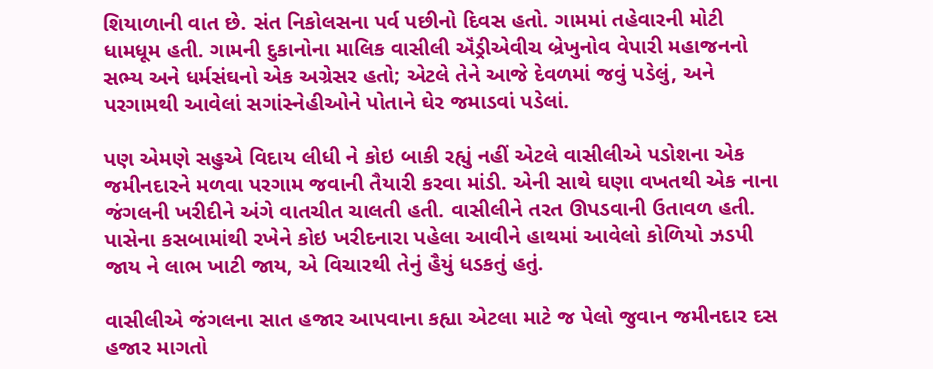શિયાળાની વાત છે. સંત નિકોલસના પર્વ પછીનો દિવસ હતો. ગામમાં તહેવારની મોટી ધામધૂમ હતી. ગામની દુકાનોના માલિક વાસીલી ઍંડ્રીએવીચ બ્રેખુનોવ વેપારી મહાજનનો સભ્ય અને ધર્મસંઘનો એક અગ્રેસર હતો; એટલે તેને આજે દેવળમાં જવું પડેલું, અને પરગામથી આવેલાં સગાંસ્નેહીઓને પોતાને ઘેર જમાડવાં પડેલાં.

પણ એમણે સહુએ વિદાય લીધી ને કોઇ બાકી રહ્યું નહીં એટલે વાસીલીએ પડોશના એક જમીનદારને મળવા પરગામ જવાની તૈયારી કરવા માંડી. એની સાથે ઘણા વખતથી એક નાના જંગલની ખરીદીને અંગે વાતચીત ચાલતી હતી. વાસીલીને તરત ઊપડવાની ઉતાવળ હતી. પાસેના કસબામાંથી રખેને કોઇ ખરીદનારા પહેલા આવીને હાથમાં આવેલો કોળિયો ઝડપી જાય ને લાભ ખાટી જાય, એ વિચારથી તેનું હૈયું ધડકતું હતું.

વાસીલીએ જંગલના સાત હજાર આપવાના કહ્યા એટલા માટે જ પેલો જુવાન જમીનદાર દસ હજાર માગતો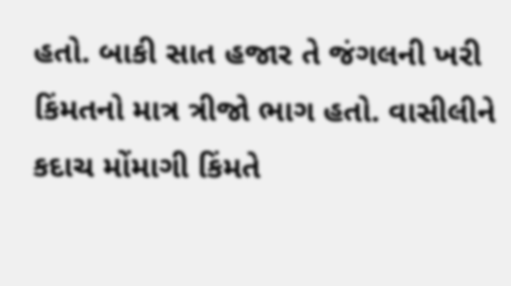હતો. બાકી સાત હજાર તે જંગલની ખરી કિંમતનો માત્ર ત્રીજો ભાગ હતો. વાસીલીને કદાચ મોંમાગી કિંમતે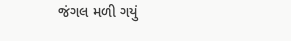જંગલ મળી ગયું